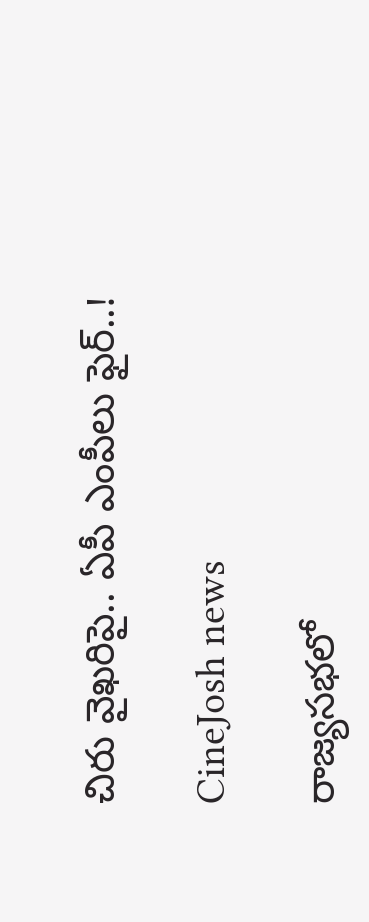చిరు వైఖరిపై.. ఏపీ ఎంపీలు ఫైర్..!

CineJosh news

రాజ్యసభలో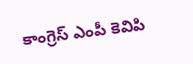కాంగ్రెస్‌ ఎంపీ కెవిపి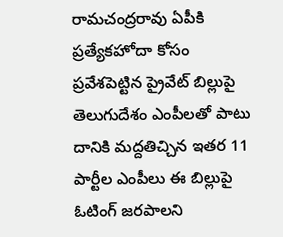రామచంద్రరావు ఏపీకి ప్రత్యేకహోదా కోసం ప్రవేశపెట్టిన ప్రైవేట్‌ బిల్లుపై తెలుగుదేశం ఎంపీలతో పాటు దానికి మద్దతిచ్చిన ఇతర 11 పార్టీల ఎంపీలు ఈ బిల్లుపై ఓటింగ్‌ జరపాలని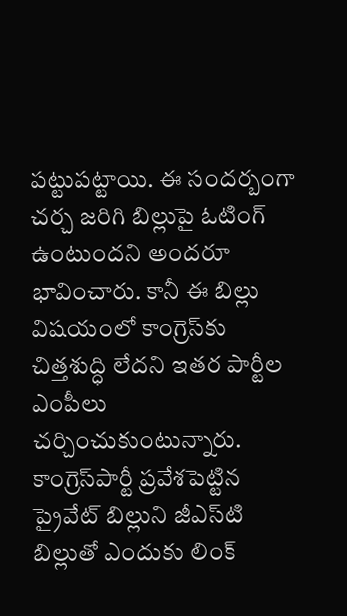పట్టుపట్టాయి. ఈ సందర్బంగా చర్చ జరిగి బిల్లుపై ఓటింగ్‌ ఉంటుందని అందరూ భావించారు. కానీ ఈ బిల్లు విషయంలో కాంగ్రెస్‌కు చిత్తశుద్ధి లేదని ఇతర పార్టీల ఎంపీలు చర్చించుకుంటున్నారు. కాంగ్రెస్‌పార్టీ ప్రవేశపెట్టిన ప్రైవేట్‌ బిల్లుని జీఎస్‌టి బిల్లుతో ఎందుకు లింక్‌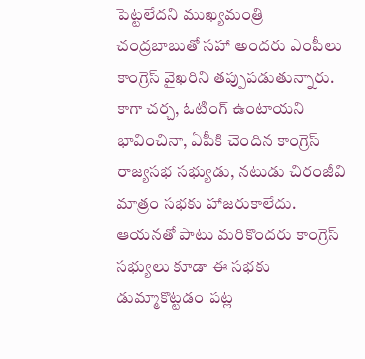పెట్టలేదని ముఖ్యమంత్రి చంద్రబాబుతో సహా అందరు ఎంపీలు కాంగ్రెస్‌ వైఖరిని తప్పుపడుతున్నారు. కాగా చర్చ, ఓటింగ్‌ ఉంటాయని భావించినా, ఏపీకి చెందిన కాంగ్రెస్‌ రాజ్యసభ సభ్యుడు, నటుడు చిరంజీవి మాత్రం సభకు హాజరుకాలేదు. ఆయనతో పాటు మరికొందరు కాంగ్రెస్‌ సభ్యులు కూడా ఈ సభకు డుమ్మాకొట్టడం పట్ల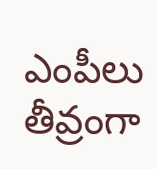ఎంపీలు తీవ్రంగా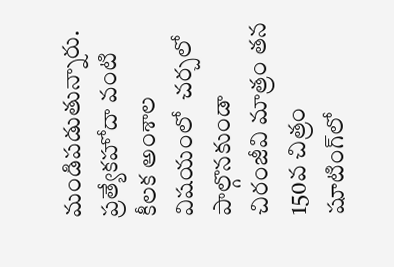మండిపడుతున్నారు. ప్రత్యేకహోదా వంటి కీలక అంశాల విషయంలో  చర్చలో పాల్గొనకుండా చిరంజీవి మాత్రం తన 150వ చిత్రం షూటింగ్‌లో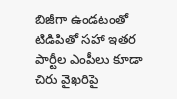బిజీగా ఉండటంతో టిడిపితో సహా ఇతర పార్టీల ఎంపీలు కూడా చిరు వైఖరిపై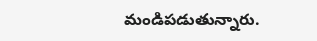మండిపడుతున్నారు.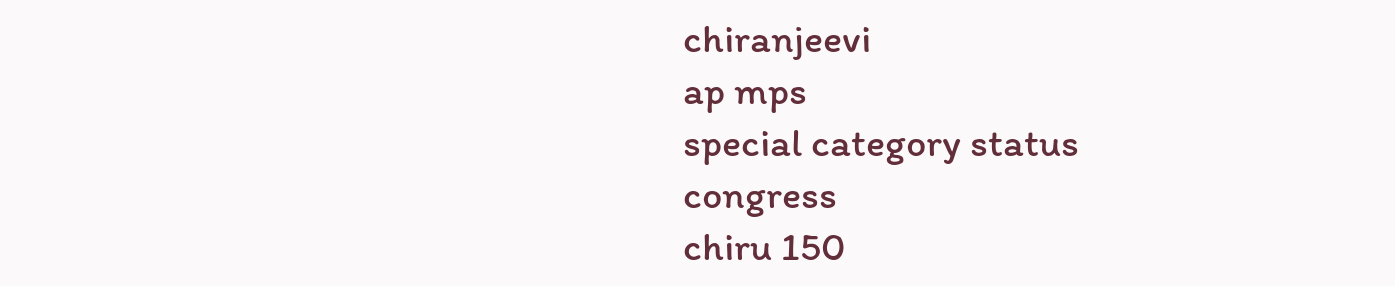chiranjeevi
ap mps
special category status
congress
chiru 150